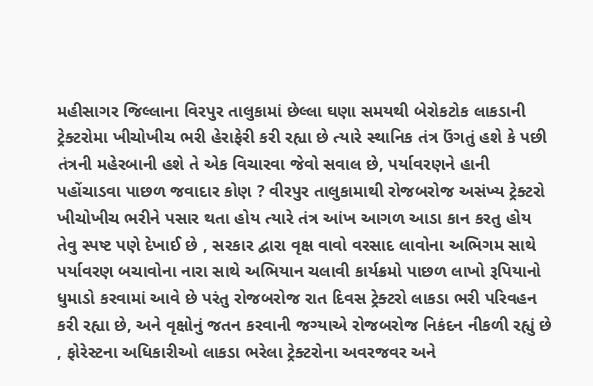મહીસાગર જિલ્લાના વિરપુર તાલુકામાં છેલ્લા ઘણા સમયથી બેરોકટોક લાકડાની ટ્રેક્ટરોમા ખીચોખીચ ભરી હેરાફેરી કરી રહ્યા છે ત્યારે સ્થાનિક તંત્ર ઉંગતું હશે કે પછી તંત્રની મહેરબાની હશે તે એક વિચારવા જેવો સવાલ છે, પર્યાવરણને હાની પહોંચાડવા પાછળ જવાદાર કોણ ? વીરપુર તાલુકામાથી રોજબરોજ અસંખ્ય ટ્રેક્ટરો ખીચોખીચ ભરીને પસાર થતા હોય ત્યારે તંત્ર આંખ આગળ આડા કાન કરતુ હોય તેવુ સ્પષ્ટ પણે દેખાઈ છે , સરકાર દ્વારા વૃક્ષ વાવો વરસાદ લાવોના અભિગમ સાથે પર્યાવરણ બચાવોના નારા સાથે અભિયાન ચલાવી કાર્યક્રમો પાછળ લાખો રૂપિયાનો ધુમાડો કરવામાં આવે છે પરંતુ રોજબરોજ રાત દિવસ ટ્રેક્ટરો લાકડા ભરી પરિવહન કરી રહ્યા છે, અને વૃક્ષોનું જતન કરવાની જગ્યાએ રોજબરોજ નિકંદન નીકળી રહ્યું છે , ફોરેસ્ટના અધિકારીઓ લાકડા ભરેલા ટ્રેક્ટરોના અવરજવર અને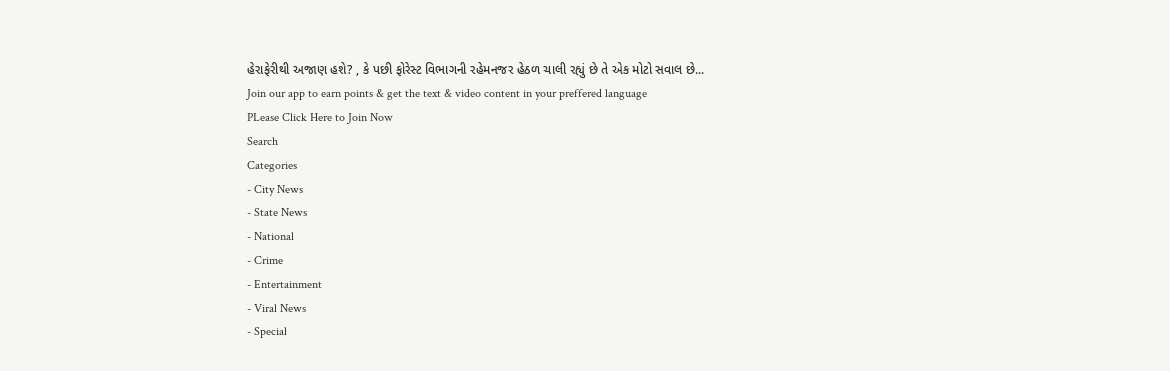હેરાફેરીથી અજાણ હશે? , કે પછી ફોરેસ્ટ વિભાગની રહેમનજર હેઠળ ચાલી રહ્યું છે તે એક મોટો સવાલ છે...
Join our app to earn points & get the text & video content in your preffered language
PLease Click Here to Join Now
Search
Categories
- City News
- State News
- National
- Crime
- Entertainment
- Viral News
- Special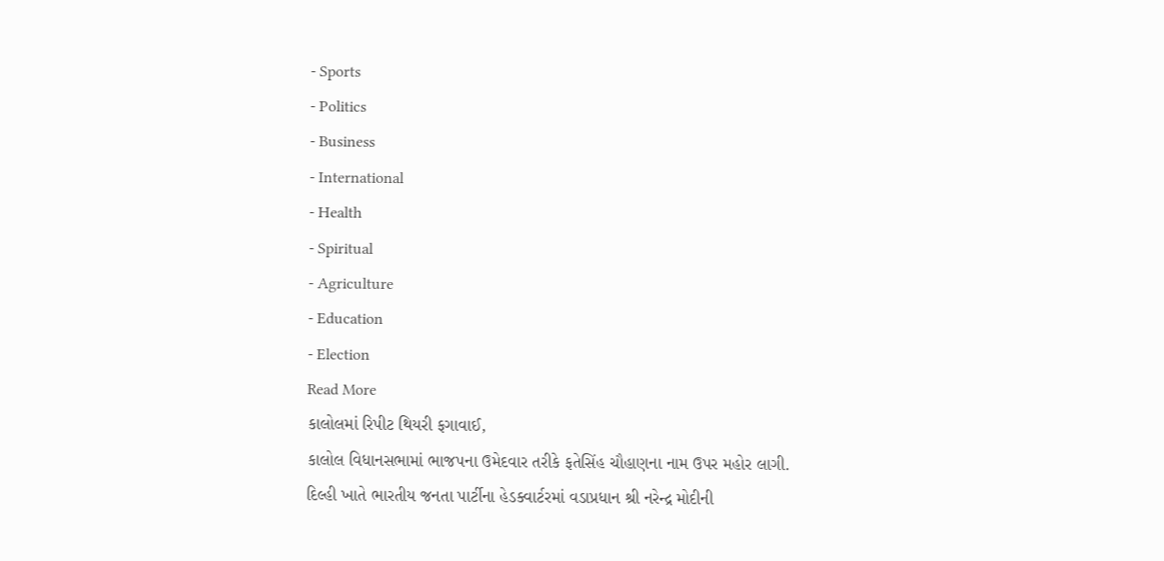- Sports
- Politics
- Business
- International
- Health
- Spiritual
- Agriculture
- Education
- Election
Read More
કાલોલમાં રિપીટ થિયરી ફગાવાઈ,
કાલોલ વિધાનસભામાં ભાજપના ઉમેદવાર તરીકે ફતેસિંહ ચૌહાણના નામ ઉપર મહોર લાગી.
દિલ્હી ખાતે ભારતીય જનતા પાર્ટીના હેડક્વાર્ટરમાં વડાપ્રધાન શ્રી નરેન્દ્ર મોદીની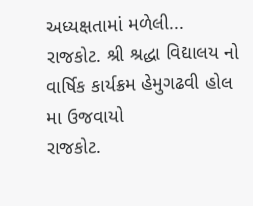અધ્યક્ષતામાં મળેલી...
રાજકોટ. શ્રી શ્રદ્ધા વિદ્યાલય નો વાર્ષિક કાર્યક્રમ હેમુગઢવી હોલ મા ઉજવાયો
રાજકોટ.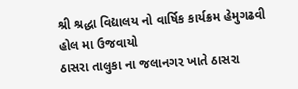શ્રી શ્રદ્ધા વિદ્યાલય નો વાર્ષિક કાર્યક્રમ હેમુગઢવી હોલ મા ઉજવાયો
ઠાસરા તાલુકા ના જલાનગર ખાતે ઠાસરા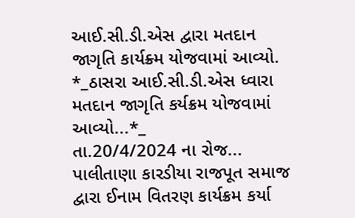આઈ.સી.ડી.એસ દ્વારા મતદાન જાગૃતિ કાર્યક્ર્મ યોજવામાં આવ્યો.
*_ઠાસરા આઈ.સી.ડી.એસ ધ્વારા મતદાન જાગૃતિ કર્યક્રમ યોજવામાં આવ્યો...*_
તા.20/4/2024 ના રોજ...
પાલીતાણા કારડીયા રાજપૂત સમાજ દ્વારા ઈનામ વિતરણ કાર્યક્રમ કર્યા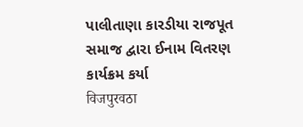પાલીતાણા કારડીયા રાજપૂત સમાજ દ્વારા ઈનામ વિતરણ કાર્યક્રમ કર્યા
विजपुरवठा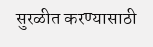सुरळीत करण्यासाठी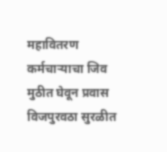महावितरण कर्मचाऱ्याचा जिव मुठीत घेवून प्रवास
विजपुरवठा सुरळीत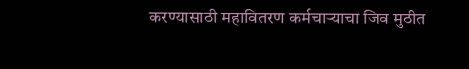करण्यासाठी महावितरण कर्मचाऱ्याचा जिव मुठीत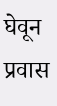घेवून प्रवास